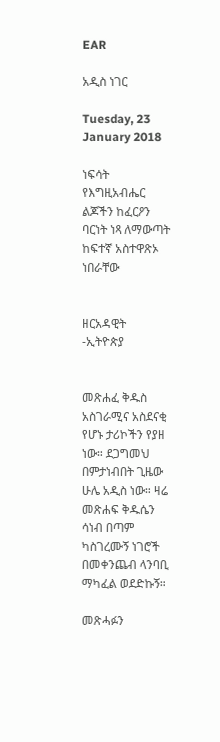EAR

አዲስ ነገር

Tuesday, 23 January 2018

ነፍሳት የእግዚአብሔር ልጆችን ከፈርዖን ባርነት ነጻ ለማውጣት ከፍተኛ አስተዋጽኦ ነበራቸው


ዘርአዳዊት -ኢትዮጵያ


መጽሐፈ ቅዱስ አስገራሚና አስደናቂ የሆኑ ታሪኮችን የያዘ ነው። ደጋግመህ በምታነብበት ጊዜው ሁሌ አዲስ ነው። ዛሬ መጽሐፍ ቅዱሴን ሳነብ በጣም ካስገረሙኝ ነገሮች በመቀንጨብ ላንባቢ ማካፈል ወደድኩኝ።

መጽሓፉን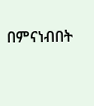በምናነብበት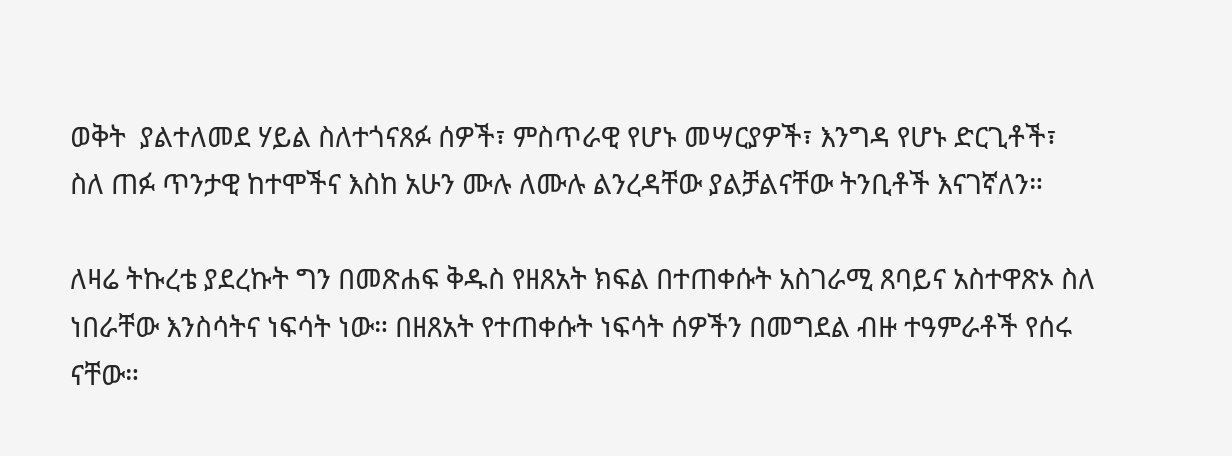ወቅት  ያልተለመደ ሃይል ስለተጎናጸፉ ሰዎች፣ ምስጥራዊ የሆኑ መሣርያዎች፣ እንግዳ የሆኑ ድርጊቶች፣ ስለ ጠፉ ጥንታዊ ከተሞችና እስከ አሁን ሙሉ ለሙሉ ልንረዳቸው ያልቻልናቸው ትንቢቶች እናገኛለን።

ለዛሬ ትኩረቴ ያደረኩት ግን በመጽሐፍ ቅዱስ የዘጸአት ክፍል በተጠቀሱት አስገራሚ ጸባይና አስተዋጽኦ ስለ ነበራቸው እንስሳትና ነፍሳት ነው። በዘጸአት የተጠቀሱት ነፍሳት ሰዎችን በመግደል ብዙ ተዓምራቶች የሰሩ ናቸው።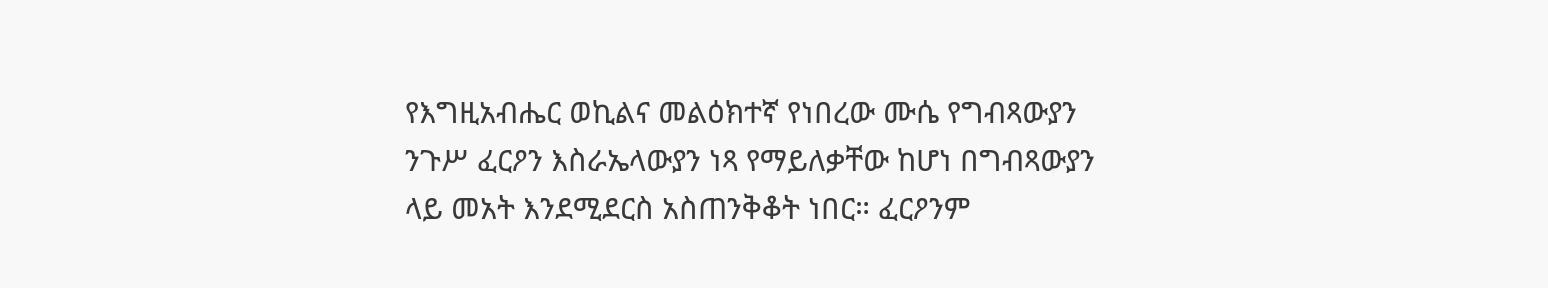የእግዚአብሔር ወኪልና መልዕክተኛ የነበረው ሙሴ የግብጻውያን ንጉሥ ፈርዖን እስራኤላውያን ነጻ የማይለቃቸው ከሆነ በግብጻውያን ላይ መአት እንደሚደርስ አስጠንቅቆት ነበር። ፈርዖንም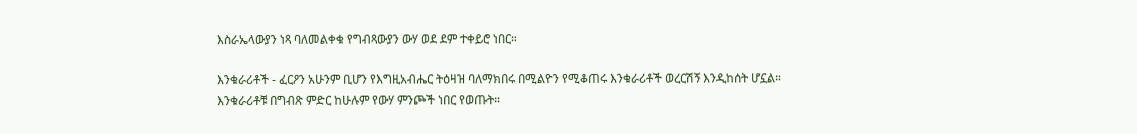እስራኤላውያን ነጻ ባለመልቀቁ የግብጻውያን ውሃ ወደ ደም ተቀይሮ ነበር።

እንቁራሪቶች - ፈርዖን አሁንም ቢሆን የእግዚአብሔር ትዕዛዝ ባለማክበሩ በሚልዮን የሚቆጠሩ እንቁራሪቶች ወረርሽኝ እንዲከሰት ሆኗል። እንቁራሪቶቹ በግብጽ ምድር ከሁሉም የውሃ ምንጮች ነበር የወጡት።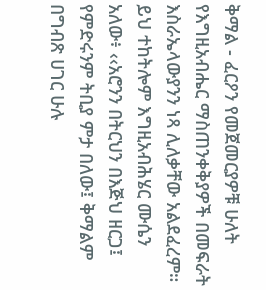ቅማል - ፈርዖን የመጀመርያዎቹ ሁለት የእግዚአብሔር ማስጠንቀቅያዎች በመፍራት እስራኤላውያንን ነጻ ሊለቃቸው አልደፈረም። ይህ ተከትሎም እግዚአብሕሄር ሙሴን አለው፥ ‹‹አሮንን በትርህን በእጅህ ዘርጋ፤ የምድሩንም ትቢያ ምታ በለው፤ ቅማልም በግብጽ ሀገር ሁሉ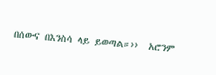በሰውና በእንስሳ ላይ ይወጣል።››  አሮንም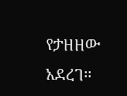የታዘዘው አደረገ።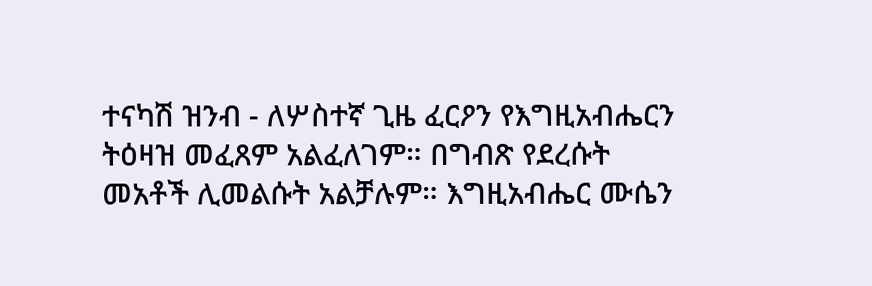ተናካሽ ዝንብ - ለሦስተኛ ጊዜ ፈርዖን የእግዚአብሔርን ትዕዛዝ መፈጸም አልፈለገም። በግብጽ የደረሱት መአቶች ሊመልሱት አልቻሉም። እግዚአብሔር ሙሴን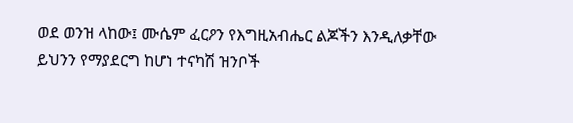ወደ ወንዝ ላከው፤ ሙሴም ፈርዖን የእግዚአብሔር ልጆችን እንዲለቃቸው ይህንን የማያደርግ ከሆነ ተናካሽ ዝንቦች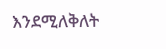እንደሚለቅለት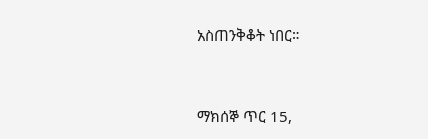አስጠንቅቆት ነበር።


ማክሰኞ ጥር 15,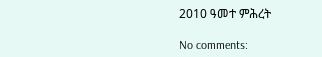2010 ዓመተ ምሕረት

No comments: